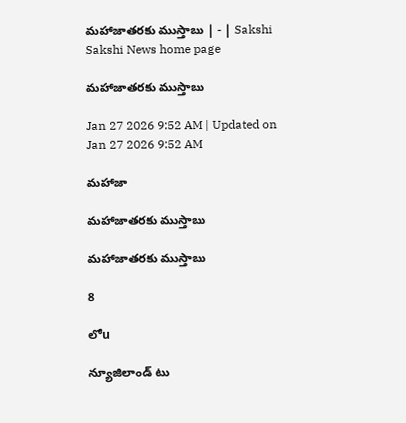మహాజాతరకు ముస్తాబు | - | Sakshi
Sakshi News home page

మహాజాతరకు ముస్తాబు

Jan 27 2026 9:52 AM | Updated on Jan 27 2026 9:52 AM

మహాజా

మహాజాతరకు ముస్తాబు

మహాజాతరకు ముస్తాబు

8

లోu

న్యూజిలాండ్‌ టు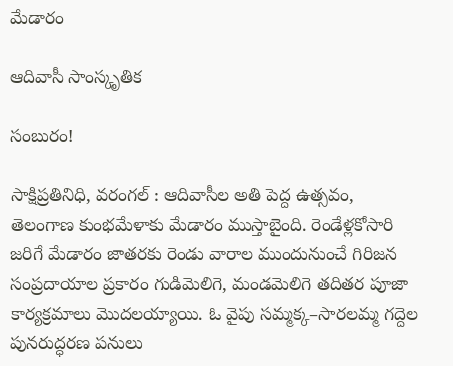మేడారం

ఆదివాసీ సాంస్కృతిక

సంబురం!

సాక్షిప్రతినిధి, వరంగల్‌ : ఆదివాసీల అతి పెద్ద ఉత్సవం, తెలంగాణ కుంభమేళాకు మేడారం ముస్తాబైంది. రెండేళ్లకోసారి జరిగే మేడారం జాతరకు రెండు వారాల ముందునుంచే గిరిజన సంప్రదాయాల ప్రకారం గుడిమెలిగె, మండమెలిగె తదితర పూజా కార్యక్రమాలు మొదలయ్యాయి. ఓ వైపు సమ్మక్క–సారలమ్మ గద్దెల పునరుద్ధరణ పనులు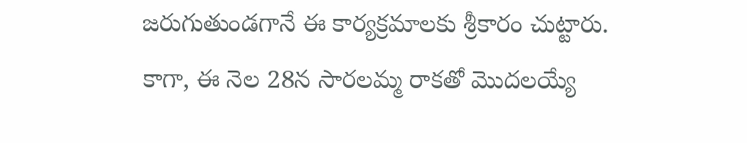జరుగుతుండగానే ఈ కార్యక్రమాలకు శ్రీకారం చుట్టారు. కాగా, ఈ నెల 28న సారలమ్మ రాకతో మొదలయ్యే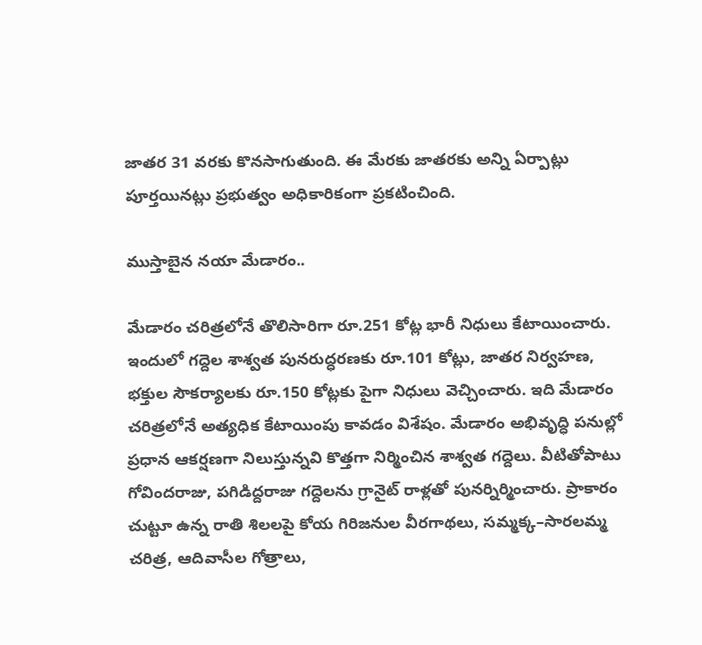జాతర 31 వరకు కొనసాగుతుంది. ఈ మేరకు జాతరకు అన్ని ఏర్పాట్లు పూర్తయినట్లు ప్రభుత్వం అధికారికంగా ప్రకటించింది.

ముస్తాబైన నయా మేడారం..

మేడారం చరిత్రలోనే తొలిసారిగా రూ.251 కోట్ల భారీ నిధులు కేటాయించారు. ఇందులో గద్దెల శాశ్వత పునరుద్ధరణకు రూ.101 కోట్లు, జాతర నిర్వహణ, భక్తుల సౌకర్యాలకు రూ.150 కోట్లకు పైగా నిధులు వెచ్చించారు. ఇది మేడారం చరిత్రలోనే అత్యధిక కేటాయింపు కావడం విశేషం. మేడారం అభివృద్ధి పనుల్లో ప్రధాన ఆకర్షణగా నిలుస్తున్నవి కొత్తగా నిర్మించిన శాశ్వత గద్దెలు. వీటితోపాటు గోవిందరాజు, పగిడిద్దరాజు గద్దెలను గ్రానైట్‌ రాళ్లతో పునర్నిర్మించారు. ప్రాకారం చుట్టూ ఉన్న రాతి శిలలపై కోయ గిరిజనుల వీరగాథలు, సమ్మక్క–సారలమ్మ చరిత్ర, ఆదివాసీల గోత్రాలు,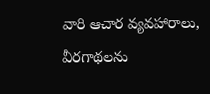వారి ఆచార వ్యవహారాలు, వీరగాథలను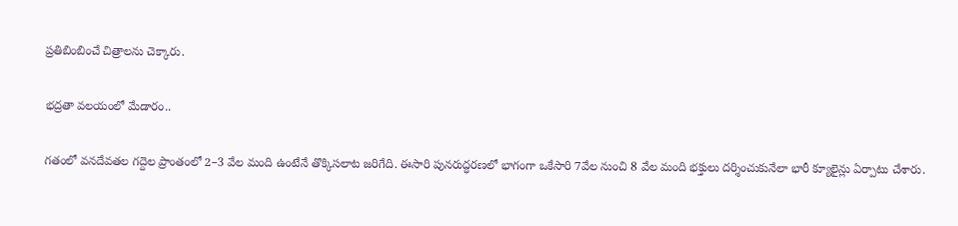ప్రతిబింబించే చిత్రాలను చెక్కారు.

భద్రతా వలయంలో మేడారం..

గతంలో వనదేవతల గద్దెల ప్రాంతంలో 2–3 వేల మంది ఉంటేనే తొక్కిసలాట జరిగేది. ఈసారి పునరుద్ధరణలో భాగంగా ఒకేసారి 7వేల నుంచి 8 వేల మంది భక్తులు దర్శించుకునేలా భారీ క్యూలైన్లు ఏర్పాటు చేశారు.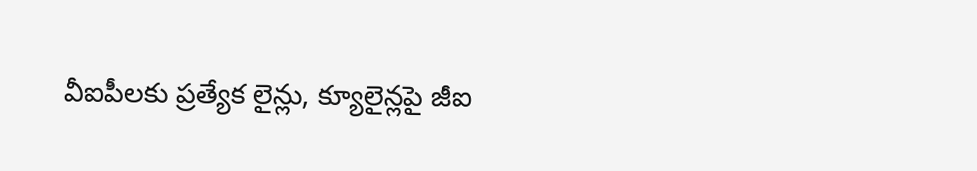వీఐపీలకు ప్రత్యేక లైన్లు, క్యూలైన్లపై జీఐ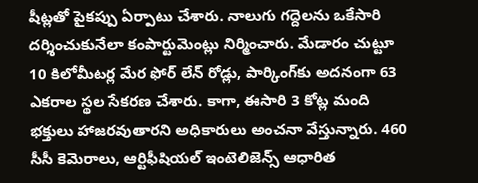షీట్లతో పైకప్పు ఏర్పాటు చేశారు. నాలుగు గద్దెలను ఒకేసారి దర్శించుకునేలా కంపార్టుమెంట్లు నిర్మించారు. మేడారం చుట్టూ 10 కిలోమీటర్ల మేర ఫోర్‌ లేన్‌ రోడ్లు, పార్కింగ్‌కు అదనంగా 63 ఎకరాల స్థల సేకరణ చేశారు. కాగా, ఈసారి 3 కోట్ల మంది భక్తులు హాజరవుతారని అధికారులు అంచనా వేస్తున్నారు. 460 సీసీ కెమెరాలు, ఆర్టిఫీషియల్‌ ఇంటెలిజెన్స్‌ ఆధారిత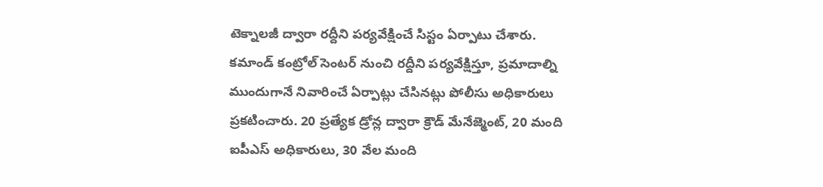టెక్నాలజీ ద్వారా రద్దీని పర్యవేక్షించే సిస్టం ఏర్పాటు చేశారు. కమాండ్‌ కంట్రోల్‌ సెంటర్‌ నుంచి రద్దీని పర్యవేక్షిస్తూ, ప్రమాదాల్ని ముందుగానే నివారించే ఏర్పాట్లు చేసినట్లు పోలీసు అధికారులు ప్రకటించారు. 20 ప్రత్యేక డ్రోన్ల ద్వారా క్రౌడ్‌ మేనేజ్మెంట్‌, 20 మంది ఐపీఎస్‌ అధికారులు, 30 వేల మంది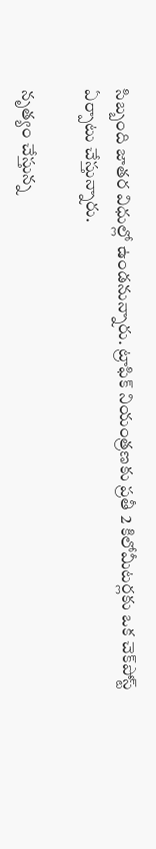సిబ్బంది జాతర విధుల్లో ఉండనున్నారు. ట్రాఫిక్‌ నియంత్రణకు ప్రతీ 2 కిలోమీటర్లకు ఒక చెక్‌పోస్ట్‌ ఏర్పాటు చేస్తున్నారు.

నృత్యం చేస్తున్న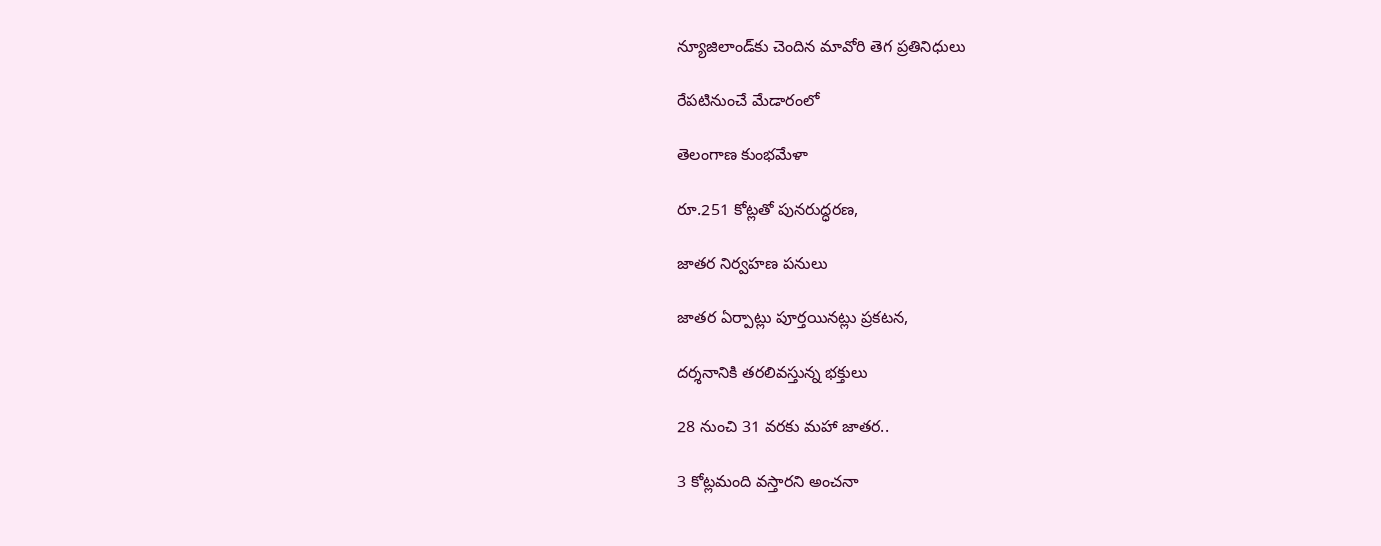న్యూజిలాండ్‌కు చెందిన మావోరి తెగ ప్రతినిధులు

రేపటినుంచే మేడారంలో

తెలంగాణ కుంభమేళా

రూ.251 కోట్లతో పునరుద్ధరణ,

జాతర నిర్వహణ పనులు

జాతర ఏర్పాట్లు పూర్తయినట్లు ప్రకటన,

దర్శనానికి తరలివస్తున్న భక్తులు

28 నుంచి 31 వరకు మహా జాతర..

3 కోట్లమంది వస్తారని అంచనా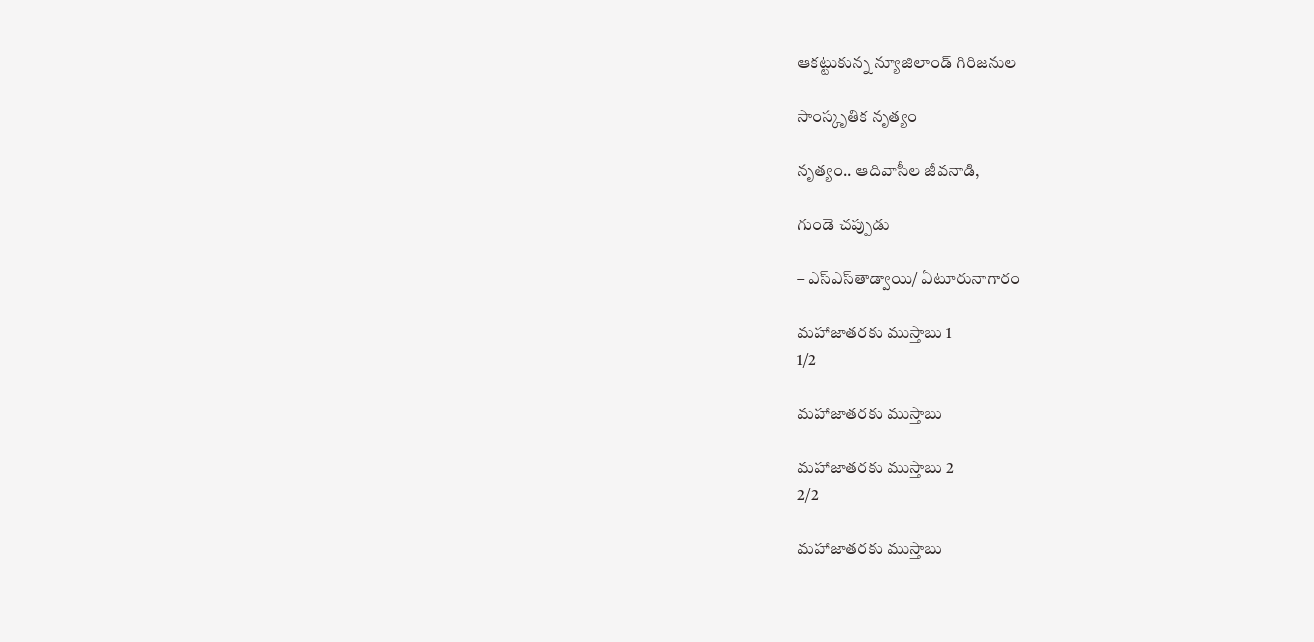ఆకట్టుకున్న న్యూజిలాండ్‌ గిరిజనుల

సాంస్కృతిక నృత్యం

నృత్యం.. ఆదివాసీల జీవనాడి,

గుండె చప్పుడు

– ఎస్‌ఎస్‌తాడ్వాయి/ ఏటూరునాగారం

మహాజాతరకు ముస్తాబు 1
1/2

మహాజాతరకు ముస్తాబు

మహాజాతరకు ముస్తాబు 2
2/2

మహాజాతరకు ముస్తాబు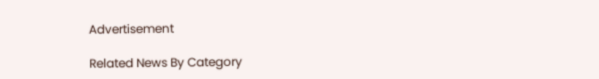Advertisement

Related News By Category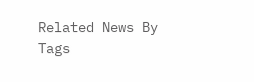Related News By Tags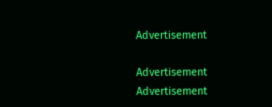Advertisement

Advertisement
Advertisement